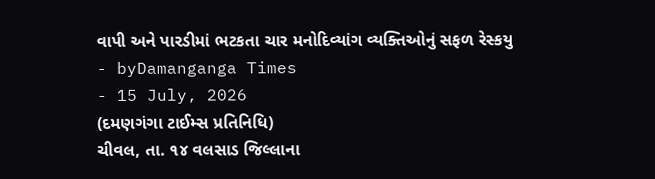વાપી અને પારડીમાં ભટકતા ચાર મનોદિવ્યાંગ વ્યક્તિઓનું સફળ રેસ્કયુ
- byDamanganga Times
- 15 July, 2026
(દમણગંગા ટાઈમ્સ પ્રતિનિધિ)
ચીવલ, તા. ૧૪ વલસાડ જિલ્લાના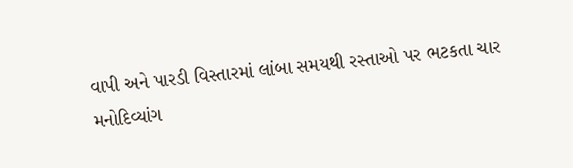વાપી અને પારડી વિસ્તારમાં લાંબા સમયથી રસ્તાઓ પર ભટકતા ચાર મનોદિવ્યાંગ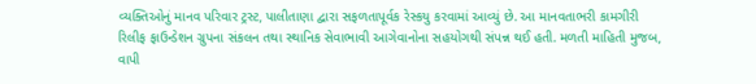વ્યક્તિઓનું માનવ પરિવાર ટ્રસ્ટ, પાલીતાણા દ્વારા સફળતાપૂર્વક રેસ્કયુ કરવામાં આવ્યું છે. આ માનવતાભરી કામગીરી રિલીફ ફાઉન્ડેશન ગ્રુપના સંકલન તથા સ્થાનિક સેવાભાવી આગેવાનોના સહયોગથી સંપન્ન થઈ હતી. મળતી માહિતી મુજબ, વાપી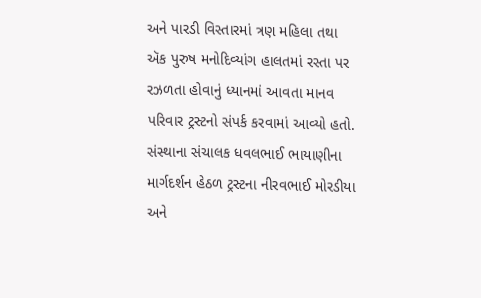અને પારડી વિસ્તારમાં ત્રણ મહિલા તથા ઍક પુરુષ મનોદિવ્યાંગ હાલતમાં રસ્તા પર રઝળતા હોવાનું ધ્યાનમાં આવતા માનવ પરિવાર ટ્રસ્ટનો સંપર્ક કરવામાં આવ્યો હતો. સંસ્થાના સંચાલક ધવલભાઈ ભાયાણીના માર્ગદર્શન હેઠળ ટ્રસ્ટના નીરવભાઈ મોરડીયા અને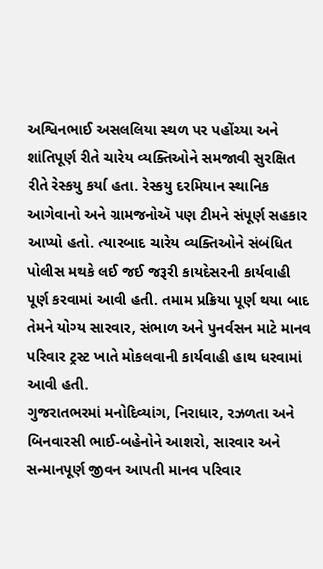અશ્વિનભાઈ અસલલિયા સ્થળ પર પહોંચ્યા અને શાંતિપૂર્ણ રીતે ચારેય વ્યક્તિઓને સમજાવી સુરક્ષિત રીતે રેસ્કયુ કર્યા હતા. રેસ્કયુ દરમિયાન સ્થાનિક આગેવાનો અને ગ્રામજનોઍ પણ ટીમને સંપૂર્ણ સહકાર આપ્યો હતો. ત્યારબાદ ચારેય વ્યક્તિઓને સંબંધિત પોલીસ મથકે લઈ જઈ જરૂરી કાયદેસરની કાર્યવાહી પૂર્ણ કરવામાં આવી હતી. તમામ પ્રક્રિયા પૂર્ણ થયા બાદ તેમને યોગ્ય સારવાર, સંભાળ અને પુનર્વસન માટે માનવ પરિવાર ટ્રસ્ટ ખાતે મોકલવાની કાર્યવાહી હાથ ધરવામાં આવી હતી.
ગુજરાતભરમાં મનોદિવ્યાંગ, નિરાધાર, રઝળતા અને બિનવારસી ભાઈ-બહેનોને આશરો, સારવાર અને સન્માનપૂર્ણ જીવન આપતી માનવ પરિવાર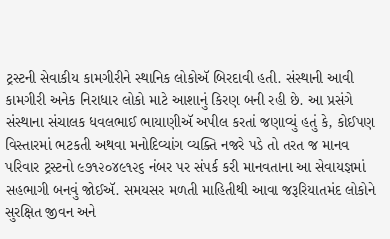ટ્રસ્ટની સેવાકીય કામગીરીને સ્થાનિક લોકોઍ બિરદાવી હતી. સંસ્થાની આવી કામગીરી અનેક નિરાધાર લોકો માટે આશાનું કિરણ બની રહી છે. આ પ્રસંગે સંસ્થાના સંચાલક ધવલભાઈ ભાયાણીઍ અપીલ કરતાં જણાવ્યું હતું કે, કોઈપણ વિસ્તારમાં ભટકતી અથવા મનોદિવ્યાંગ વ્યક્તિ નજરે પડે તો તરત જ માનવ પરિવાર ટ્રસ્ટનો ૯૭૧૨૦૪૯૧૨૬ નંબર પર સંપર્ક કરી માનવતાના આ સેવાયજ્ઞમાં સહભાગી બનવું જોઈઍ. સમયસર મળતી માહિતીથી આવા જરૂરિયાતમંદ લોકોને સુરક્ષિત જીવન અને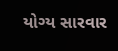યોગ્ય સારવાર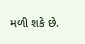મળી શકે છે.